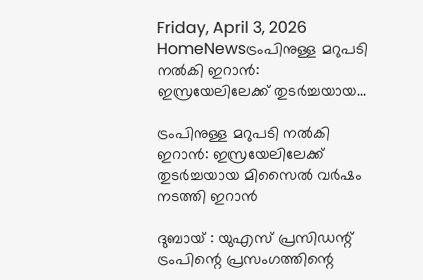Friday, April 3, 2026
HomeNewsട്രംപിനുള്ള മറുപടി നൽകി ഇറാൻ: ഇസ്രയേലിലേക്ക് തുടർച്ചയായ...

ട്രംപിനുള്ള മറുപടി നൽകി ഇറാൻ: ഇസ്രയേലിലേക്ക് തുടർച്ചയായ മിസൈൽ വർഷം നടത്തി ഇറാൻ

ദുബായ് : യുഎസ് പ്രസിഡന്റ് ട്രംപിന്റെ പ്രസംഗത്തിന്റെ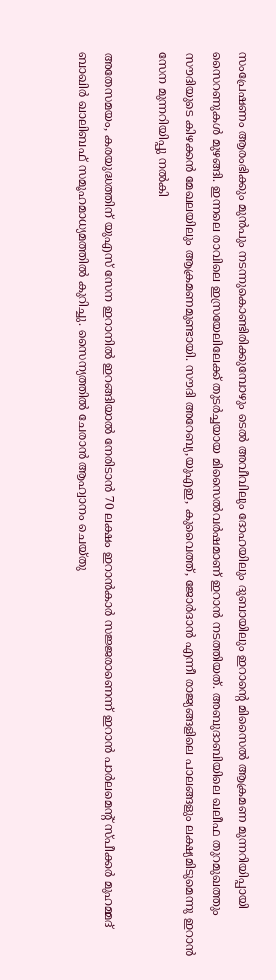സംപ്രേഷണം ആരംഭിക്കും മുൻപും നടന്നുകൊണ്ടിരിക്കുമ്പോഴും ടെൽ അവീവിലും ദോഹയിലും ദുബായിലും ഇറാന്റെ മിസൈൽ ആക്രമണ മുന്നറിയിപ്പായി സൈറണുകൾ മുഴങ്ങി. ഇന്നലെ രാവിലെ ഇസ്രയേലിലേക്ക് തുടർച്ചയായ മിസൈൽവർഷമാണ് ഇറാൻ നടത്തിയത്. അബുദാബിയിലെ ഖലീഫ തുറമുഖത്തും സൗദിയുടെ കിഴക്കൻ മേഖലയിലും ആക്രമണമുണ്ടായി. സൗദി അറേബ്യ,യുഎഇ, കുവൈത്ത്, ജോർദാൻ എന്നീ രാജ്യങ്ങളിലെ പാലങ്ങളും ലക്ഷ്യമിടുമെന്നു ഇറാൻ സേന മുന്നറിയിപ്പു നൽകി

അതേസമയം, കരയുദ്ധത്തിന് യുഎസ് സേന ഇറാനിൽ ഇറങ്ങിയാൽ നേരിടാൻ 70 ലക്ഷം ഇറാൻകാർ സജ്ജരാണെന്ന് ഇറാൻ പാർലമെന്റ് സ്പീക്കർ മുഹമ്മദ് ബാഖിർ ഖാലിബഫ് സമൂഹമാധ്യമത്തിൽ കുറിച്ചു. സൈന്യത്തിൽ ചേരാൻ ആഹ്വാനം ചെയ്തു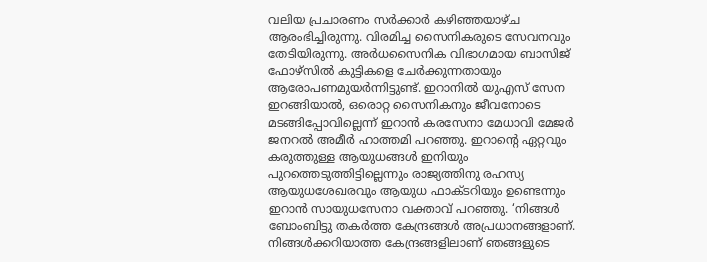വലിയ പ്രചാരണം സർക്കാർ കഴിഞ്ഞയാഴ്ച ആരംഭിച്ചിരുന്നു. വിരമിച്ച സൈനികരുടെ സേവനവും തേടിയിരുന്നു. അർധസൈനിക വിഭാഗമായ ബാസിജ് ഫോഴ്സിൽ കുട്ടികളെ ചേർക്കുന്നതായും ആരോപണമുയർന്നിട്ടുണ്ട്. ഇറാനിൽ യുഎസ് സേന ഇറങ്ങിയാൽ, ഒരൊറ്റ സൈനികനും ജീവനോടെ മടങ്ങിപ്പോവില്ലെന്ന് ഇറാൻ കരസേനാ മേധാവി മേജർ ജനറൽ അമീർ ഹാത്തമി പറഞ്ഞു. ഇറാന്റെ ഏറ്റവും കരുത്തുള്ള ആയുധങ്ങൾ ഇനിയും പുറത്തെടുത്തിട്ടില്ലെന്നും രാജ്യത്തിനു രഹസ്യ ആയുധശേഖരവും ആയുധ ഫാക്ടറിയും ഉണ്ടെന്നും ഇറാൻ സായുധസേനാ വക്താവ് പറഞ്ഞു. ‘നിങ്ങൾ ബോംബിട്ടു തകർത്ത കേന്ദ്രങ്ങൾ അപ്രധാനങ്ങളാണ്. നിങ്ങൾക്കറിയാത്ത കേന്ദ്രങ്ങളിലാണ് ഞങ്ങളുടെ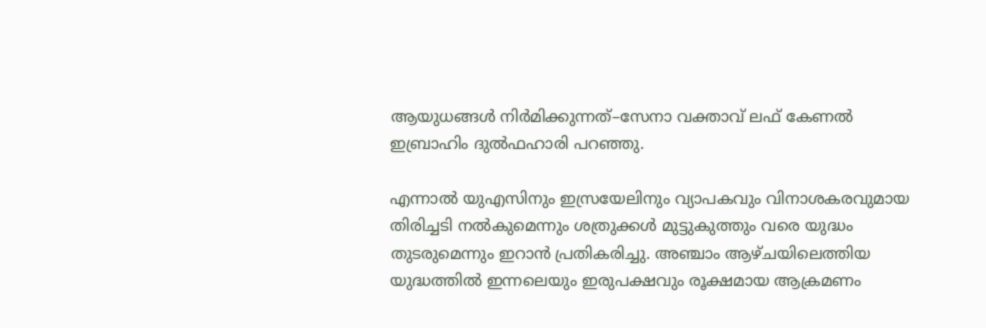ആയുധങ്ങൾ നിർമിക്കുന്നത്–സേനാ വക്താവ് ലഫ് കേണൽ ഇബ്രാഹിം ദുൽഫഹാരി പറഞ്ഞു.

എന്നാൽ യുഎസിനും ഇസ്രയേലിനും വ്യാപകവും വിനാശകരവുമായ തിരിച്ചടി നൽകുമെന്നും ശത്രുക്കൾ മുട്ടുകുത്തും വരെ യുദ്ധം തുടരുമെന്നും ഇറാൻ പ്രതികരിച്ചു. അഞ്ചാം ആഴ്ചയിലെത്തിയ യുദ്ധത്തിൽ ഇന്നലെയും ഇരുപക്ഷവും രൂക്ഷമായ ആക്രമണം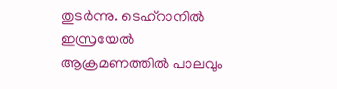തുടർന്നു. ടെഹ്റാനിൽ ഇസ്രയേൽ ആക്രമണത്തിൽ പാലവും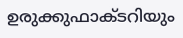ഉരുക്കുഫാക്ടറിയും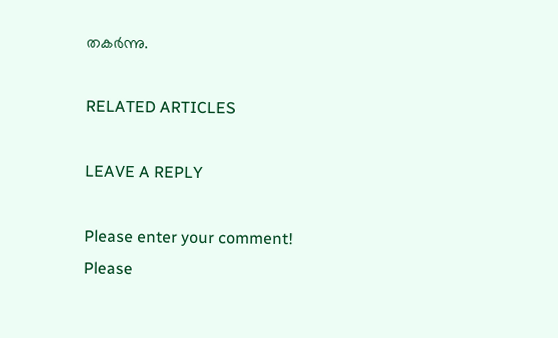തകർന്നു.

RELATED ARTICLES

LEAVE A REPLY

Please enter your comment!
Please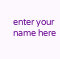enter your name here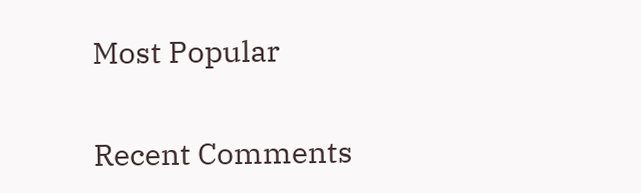Most Popular

Recent Comments